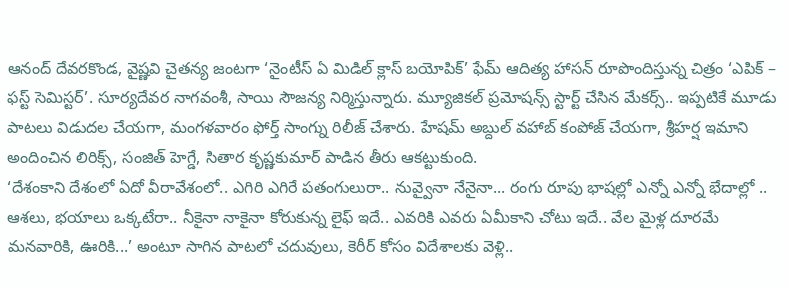ఆనంద్ దేవరకొండ, వైష్ణవి చైతన్య జంటగా ‘నైంటీస్ ఏ మిడిల్ క్లాస్ బయోపిక్’ ఫేమ్ ఆదిత్య హాసన్ రూపొందిస్తున్న చిత్రం ‘ఎపిక్ – ఫస్ట్ సెమిస్టర్’. సూర్యదేవర నాగవంశీ, సాయి సౌజన్య నిర్మిస్తున్నారు. మ్యూజికల్ ప్రమోషన్స్ స్టార్ట్ చేసిన మేకర్స్.. ఇప్పటికే మూడు పాటలు విడుదల చేయగా, మంగళవారం ఫోర్త్ సాంగ్ను రిలీజ్ చేశారు. హేషమ్ అబ్దుల్ వహాబ్ కంపోజ్ చేయగా, శ్రీహర్ష ఇమాని అందించిన లిరిక్స్, సంజిత్ హెగ్డే, సితార కృష్ణకుమార్ పాడిన తీరు ఆకట్టుకుంది.
‘దేశంకాని దేశంలో ఏదో వీరావేశంలో.. ఎగిరి ఎగిరే పతంగులురా.. నువ్వైనా నేనైనా... రంగు రూపు భాషల్లో ఎన్నో ఎన్నో భేదాల్లో .. ఆశలు, భయాలు ఒక్కటేరా.. నీకైనా నాకైనా కోరుకున్న లైఫ్ ఇదే.. ఎవరికి ఎవరు ఏమీకాని చోటు ఇదే.. వేల మైళ్ల దూరమే మనవారికి, ఊరికి...’ అంటూ సాగిన పాటలో చదువులు, కెరీర్ కోసం విదేశాలకు వెళ్లి..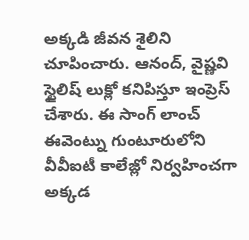అక్కడి జీవన శైలిని చూపించారు. ఆనంద్, వైష్ణవి స్టైలిష్ లుక్లో కనిపిస్తూ ఇంప్రెస్ చేశారు. ఈ సాంగ్ లాంచ్ ఈవెంట్ను గుంటూరులోని వీవీఐటీ కాలేజ్లో నిర్వహించగా అక్కడ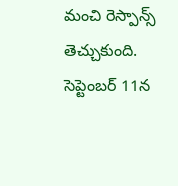మంచి రెస్పాన్స్ తెచ్చుకుంది. సెప్టెంబర్ 11న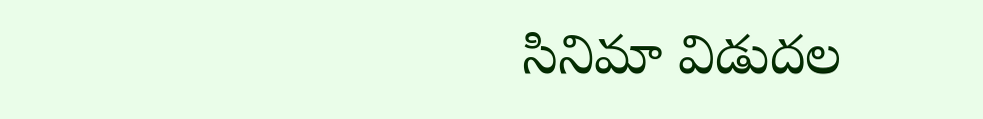సినిమా విడుదల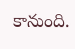కానుంది.